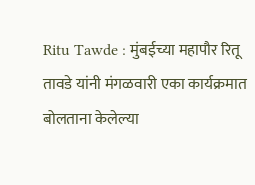Ritu Tawde : मुंबईच्या महापौर रितू तावडे यांनी मंगळवारी एका कार्यक्रमात बोलताना केलेल्या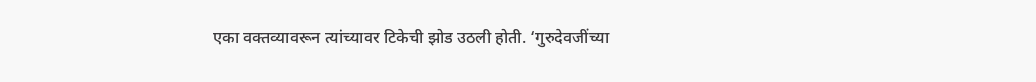एका वक्तव्यावरून त्यांच्यावर टिकेची झोड उठली होती. ‘गुरुदेवजींच्या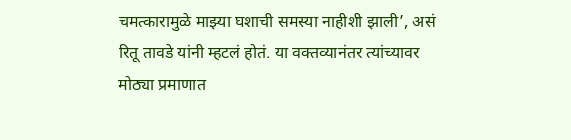चमत्कारामुळे माझ्या घशाची समस्या नाहीशी झाली’, असं रितू तावडे यांनी म्हटलं होतं. या वक्तव्यानंतर त्यांच्यावर मोठ्या प्रमाणात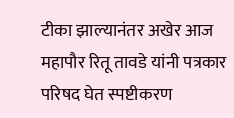टीका झाल्यानंतर अखेर आज महापौर रितू तावडे यांनी पत्रकार परिषद घेत स्पष्टीकरण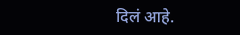दिलं आहे.